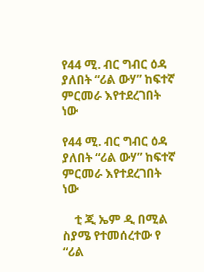የ44 ሚ. ብር ግብር ዕዳ ያለበት “ሪል ውሃ” ከፍተኛ ምርመራ እየተደረገበት ነው

የ44 ሚ. ብር ግብር ዕዳ ያለበት “ሪል ውሃ” ከፍተኛ ምርመራ እየተደረገበት ነው

    ቲ ጂ ኤም ዲ በሚል ስያሜ የተመሰረተው የ “ሪል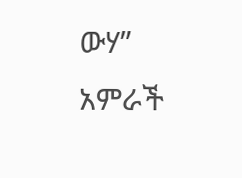ውሃ” አምራች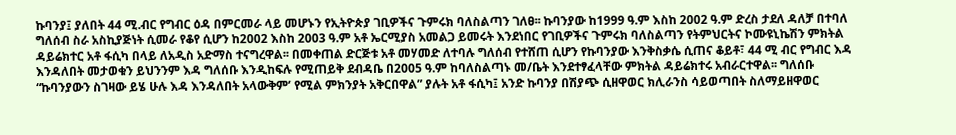ኩባንያ፤ ያለበት 44 ሚ.ብር የግብር ዕዳ በምርመራ ላይ መሆኑን የኢትዮጵያ ገቢዎችና ጉምሩክ ባለስልጣን ገለፀ፡፡ ኩባንያው ከ1999 ዓ.ም እስከ 2002 ዓ.ም ድረስ ታደለ ዳለቻ በተባለ ግለሰብ ስራ አስኪያጅነት ሲመራ የቆየ ሲሆን ከ2002 እስከ 2003 ዓ.ም አቶ ኤርሚያስ አመልጋ ይመሩት እንደነበር የገቢዎችና ጉምሩክ ባለስልጣን የትምህርትና ኮሙዩኒኬሽን ምክትል ዳይሬክተር አቶ ፋሲካ በላይ ለአዲስ አድማስ ተናግረዋል፡፡ በመቀጠል ድርጅቱ አቶ መሃመድ ለተባሉ ግለሰብ የተሸጠ ሲሆን የኩባንያው እንቅስቃሴ ሲጠና ቆይቶ፣ 44 ሚ ብር የግብር እዳ እንዳለበት መታወቁን ይህንንም እዳ ግለሰቡ እንዲከፍሉ የሚጠይቅ ደብዳቤ በ2005 ዓ.ም ከባለስልጣኑ መ/ቤት እንደተፃፈላቸው ምክትል ዳይሬክተሩ አብራርተዋል፡፡ ግለሰቡ “ኩባንያውን ስገዛው ይሄ ሁሉ እዳ እንዳለበት አላውቅም’ የሚል ምክንያት አቅርበዋል” ያሉት አቶ ፋሲካ፤ አንድ ኩባንያ በሽያጭ ሲዘዋወር ክሊራንስ ሳይወጣበት ስለማይዘዋወር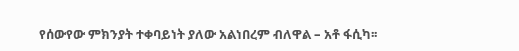የሰውየው ምክንያት ተቀባይነት ያለው አልነበረም ብለዋል – አቶ ፋሲካ፡፡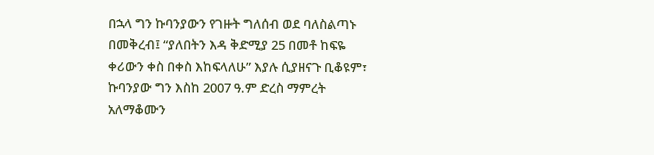በኋላ ግን ኩባንያውን የገዙት ግለሰብ ወደ ባለስልጣኑ በመቅረብ፤ “ያለበትን እዳ ቅድሚያ 25 በመቶ ከፍዬ ቀሪውን ቀስ በቀስ እከፍላለሁ” እያሉ ሲያዘናጉ ቢቆዩም፣ ኩባንያው ግን እስከ 2007 ዓ.ም ድረስ ማምረት አለማቆሙን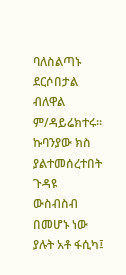ባለስልጣኑ ደርሶበታል ብለዋል ም/ዳይሬክተሩ፡፡ ኩባንያው ክስ ያልተመሰረተበት ጉዳዩ ውስብስብ በመሆኑ ነው ያሉት አቶ ፋሲካ፤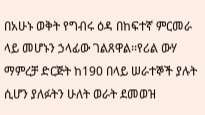በአሁኑ ወቅት የግብሩ ዕዳ በከፍተኛ ምርመራ ላይ መሆኑን ኃላፊው ገልጸዋል፡፡የሪል ውሃ ማምረቻ ድርጅት ከ190 በላይ ሠራተኞች ያሉት ሲሆን ያለፉትን ሁለት ወራት ደመወዝ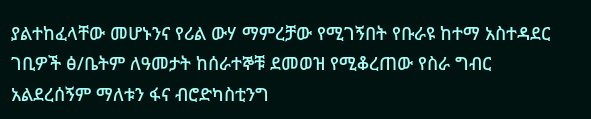ያልተከፈላቸው መሆኑንና የሪል ውሃ ማምረቻው የሚገኝበት የቡራዩ ከተማ አስተዳደር ገቢዎች ፅ/ቤትም ለዓመታት ከሰራተኞቹ ደመወዝ የሚቆረጠው የስራ ግብር አልደረሰኝም ማለቱን ፋና ብሮድካስቲንግ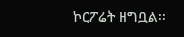ኮርፖሬት ዘግቧል፡፡